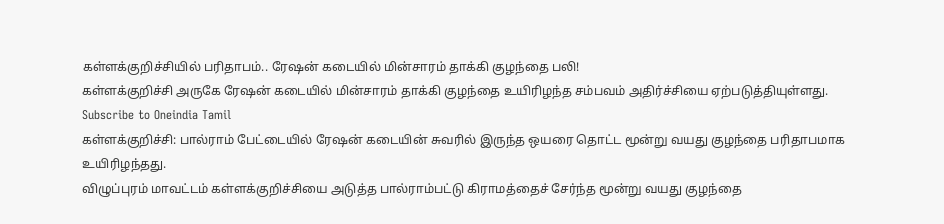கள்ளக்குறிச்சியில் பரிதாபம்.. ரேஷன் கடையில் மின்சாரம் தாக்கி குழந்தை பலி!
கள்ளக்குறிச்சி அருகே ரேஷன் கடையில் மின்சாரம் தாக்கி குழந்தை உயிரிழந்த சம்பவம் அதிர்ச்சியை ஏற்படுத்தியுள்ளது.
Subscribe to Oneindia Tamil
கள்ளக்குறிச்சி: பால்ராம் பேட்டையில் ரேஷன் கடையின் சுவரில் இருந்த ஒயரை தொட்ட மூன்று வயது குழந்தை பரிதாபமாக உயிரிழந்தது.
விழுப்புரம் மாவட்டம் கள்ளக்குறிச்சியை அடுத்த பால்ராம்பட்டு கிராமத்தைச் சேர்ந்த மூன்று வயது குழந்தை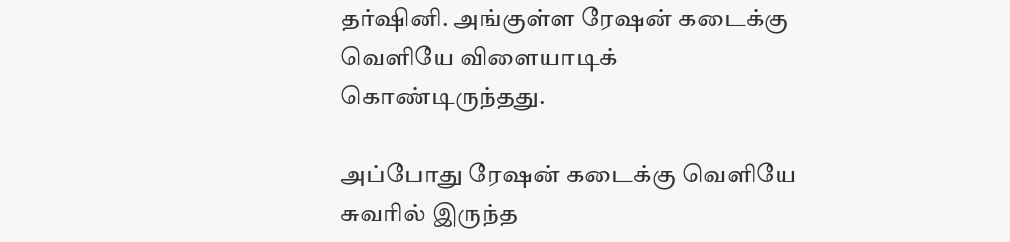தர்ஷினி. அங்குள்ள ரேஷன் கடைக்கு வெளியே விளையாடிக் கொண்டிருந்தது.

அப்போது ரேஷன் கடைக்கு வெளியே சுவரில் இருந்த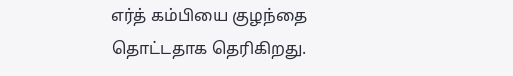எர்த் கம்பியை குழந்தை தொட்டதாக தெரிகிறது.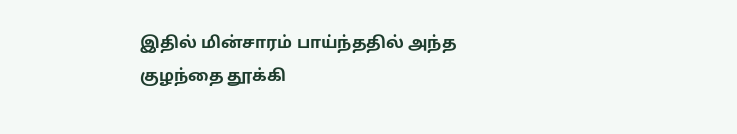இதில் மின்சாரம் பாய்ந்ததில் அந்த குழந்தை தூக்கி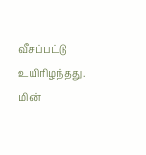வீசப்பட்டு உயிரிழந்தது.
மின்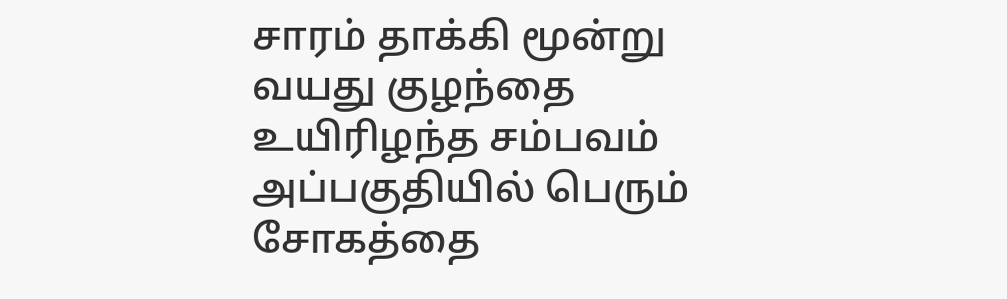சாரம் தாக்கி மூன்று வயது குழந்தை உயிரிழந்த சம்பவம் அப்பகுதியில் பெரும் சோகத்தை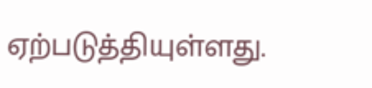ஏற்படுத்தியுள்ளது.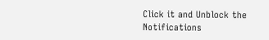Click it and Unblock the Notifications